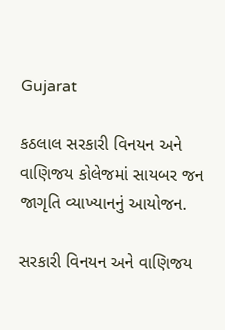Gujarat

કઠલાલ સરકારી વિનયન અને વાણિજય કોલેજમાં સાયબર જન જાગૃતિ વ્યાખ્યાનનું આયોજન.

સરકારી વિનયન અને વાણિજય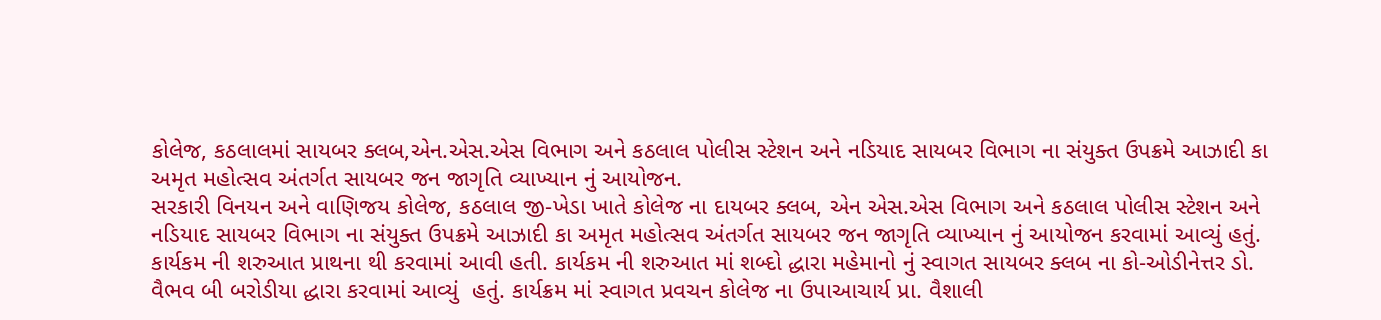કોલેજ, કઠલાલમાં સાયબર ક્લબ,એન.એસ.એસ વિભાગ અને કઠલાલ પોલીસ સ્ટેશન અને નડિયાદ સાયબર વિભાગ ના સંયુક્ત ઉપક્રમે આઝાદી કા અમૃત મહોત્સવ અંતર્ગત સાયબર જન જાગૃતિ વ્યાખ્યાન નું આયોજન.
સરકારી વિનયન અને વાણિજય કોલેજ, કઠલાલ જી-ખેડા ખાતે કોલેજ ના દાયબર ક્લબ, એન એસ.એસ વિભાગ અને કઠલાલ પોલીસ સ્ટેશન અને નડિયાદ સાયબર વિભાગ ના સંયુક્ત ઉપક્રમે આઝાદી કા અમૃત મહોત્સવ અંતર્ગત સાયબર જન જાગૃતિ વ્યાખ્યાન નું આયોજન કરવામાં આવ્યું હતું. કાર્યકમ ની શરુઆત પ્રાથના થી કરવામાં આવી હતી. કાર્યકમ ની શરુઆત માં શબ્દો દ્ધારા મહેમાનો નું સ્વાગત સાયબર ક્લબ ના કો-ઓડીનેત્તર ડો. વૈભવ બી બરોડીયા દ્ધારા કરવામાં આવ્યું  હતું. કાર્યક્રમ માં સ્વાગત પ્રવચન કોલેજ ના ઉપાઆચાર્ય પ્રા. વૈશાલી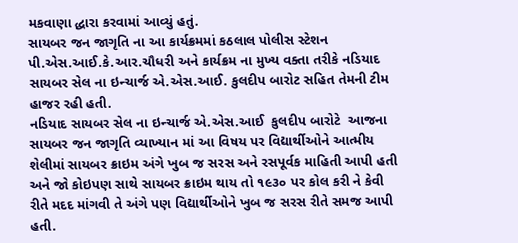મકવાણા દ્ધારા કરવામાં આવ્યું હતું.
સાયબર જન જાગૃતિ ના આ કાર્યક્રમમાં કઠલાલ પોલીસ સ્ટેશન  પી.એસ.આઈ.કે.આર.ચૌધરી અને કાર્યક્રમ ના મુખ્ય વક્તા તરીકે નડિયાદ સાયબર સેલ ના ઇન્ચાર્જ એ.એસ.આઈ. કુલદીપ બારોટ સહિત તેમની ટીમ હાજર રહી હતી.
નડિયાદ સાયબર સેલ ના ઇન્ચાર્જ એ.એસ.આઈ  કુલદીપ બારોટે  આજના સાયબર જન જાગૃતિ વ્યાખ્યાન માં આ વિષય પર વિદ્યાર્થીઓને આત્મીય શેલીમાં સાયબર ક્રાઇમ અંગે ખુબ જ સરસ અને રસપૂર્વક માહિતી આપી હતી અને જો કોઇપણ સાથે સાયબર ક્રાઇમ થાય તો ૧૯૩૦ પર કોલ કરી ને કેવી રીતે મદદ માંગવી તે અંગે પણ વિદ્યાર્થીઓને ખુબ જ સરસ રીતે સમજ આપી હતી.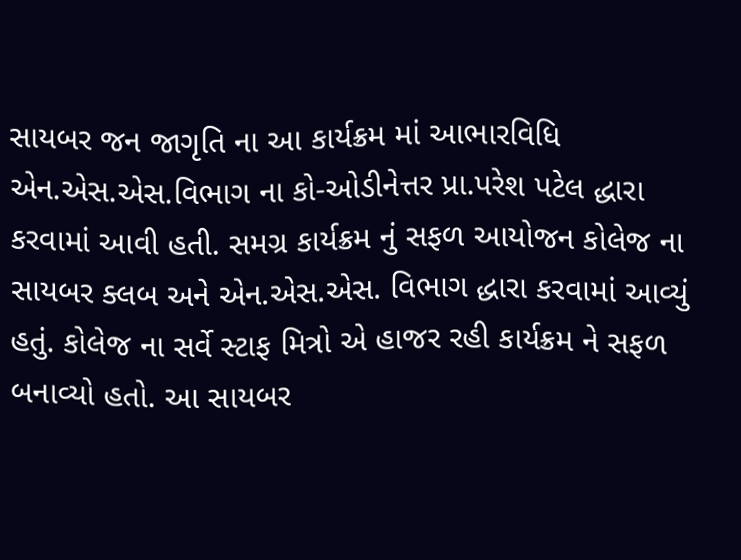સાયબર જન જાગૃતિ ના આ કાર્યક્રમ માં આભારવિધિ એન.એસ.એસ.વિભાગ ના કો-ઓડીનેત્તર પ્રા.પરેશ પટેલ દ્ધારા કરવામાં આવી હતી. સમગ્ર કાર્યક્રમ નું સફળ આયોજન કોલેજ ના સાયબર ક્લબ અને એન.એસ.એસ. વિભાગ દ્ધારા કરવામાં આવ્યું હતું. કોલેજ ના સર્વે સ્ટાફ મિત્રો એ હાજર રહી કાર્યક્રમ ને સફળ બનાવ્યો હતો. આ સાયબર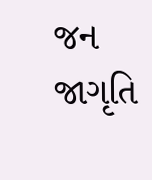જન જાગૃતિ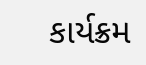કાર્યક્રમ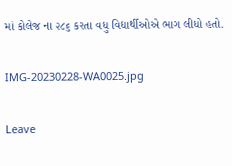માં કોલેજ ના ૨૮૬ કરતા વધુ વિદ્યાર્થીઓએ ભાગ લીધો હતો.

IMG-20230228-WA0025.jpg

Leave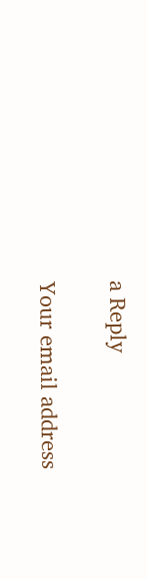a Reply

Your email address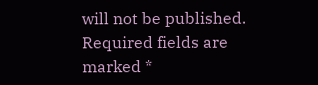will not be published. Required fields are marked *